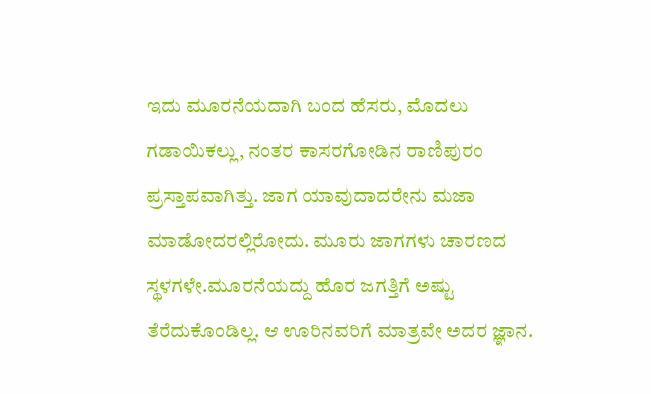ಇದು ಮೂರನೆಯದಾಗಿ ಬಂದ ಹೆಸರು, ಮೊದಲು ಗಡಾಯಿಕಲ್ಲು, ನಂತರ ಕಾಸರಗೋಡಿನ ರಾಣಿಪುರಂ ಪ್ರಸ್ತಾಪವಾಗಿತ್ತು. ಜಾಗ ಯಾವುದಾದರೇನು ಮಜಾ ಮಾಡೋದರಲ್ಲಿರೋದು. ಮೂರು ಜಾಗಗಳು ಚಾರಣದ ಸ್ಥಳಗಳೇ.ಮೂರನೆಯದ್ದು ಹೊರ ಜಗತ್ತಿಗೆ ಅಷ್ಟು ತೆರೆದುಕೊಂಡಿಲ್ಲ. ಆ ಊರಿನವರಿಗೆ ಮಾತ್ರವೇ ಅದರ ಜ್ಞಾನ.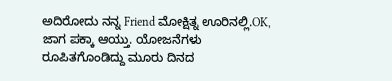ಅದಿರೋದು ನನ್ನ Friend ಮೋಕ್ಷಿತ್ನ ಊರಿನಲ್ಲಿ.OK, ಜಾಗ ಪಕ್ಕಾ ಆಯ್ತು. ಯೋಜನೆಗಳು ರೂಪಿತಗೊಂಡಿದ್ದು ಮೂರು ದಿನದ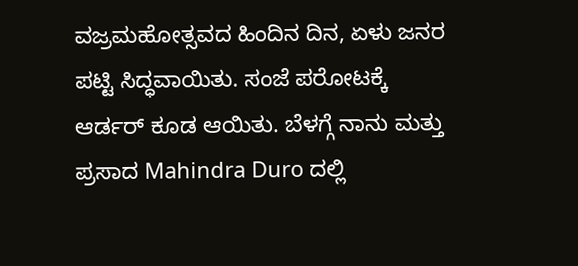ವಜ್ರಮಹೋತ್ಸವದ ಹಿಂದಿನ ದಿನ, ಏಳು ಜನರ ಪಟ್ಟಿ ಸಿದ್ಧವಾಯಿತು. ಸಂಜೆ ಪರೋಟಕ್ಕೆ ಆರ್ಡರ್ ಕೂಡ ಆಯಿತು. ಬೆಳಗ್ಗೆ ನಾನು ಮತ್ತು ಪ್ರಸಾದ Mahindra Duro ದಲ್ಲಿ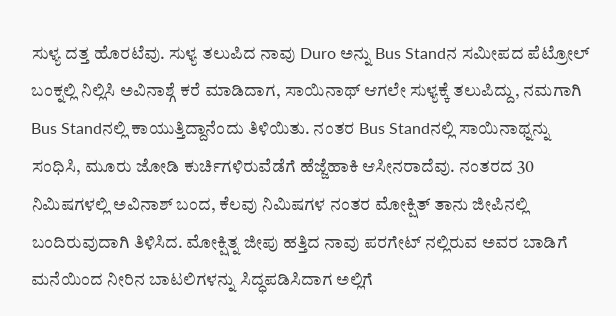ಸುಳ್ಯ ದತ್ತ ಹೊರಟೆವು. ಸುಳ್ಯ ತಲುಪಿದ ನಾವು Duro ಅನ್ನು Bus Standನ ಸಮೀಪದ ಪೆಟ್ರೋಲ್ ಬಂಕ್ನಲ್ಲಿ ನಿಲ್ಲಿಸಿ ಅವಿನಾಶ್ಗೆ ಕರೆ ಮಾಡಿದಾಗ, ಸಾಯಿನಾಥ್ ಆಗಲೇ ಸುಳ್ಯಕ್ಕೆ ತಲುಪಿದ್ದು, ನಮಗಾಗಿ Bus Standನಲ್ಲಿ ಕಾಯುತ್ತಿದ್ದಾನೆಂದು ತಿಳಿಯಿತು. ನಂತರ Bus Standನಲ್ಲಿ ಸಾಯಿನಾಥ್ನನ್ನು ಸಂಧಿಸಿ, ಮೂರು ಜೋಡಿ ಕುರ್ಚಿಗಳಿರುವೆಡೆಗೆ ಹೆಜ್ಜೆಹಾಕಿ ಆಸೀನರಾದೆವು. ನಂತರದ 30 ನಿಮಿಷಗಳಲ್ಲಿ ಅವಿನಾಶ್ ಬಂದ, ಕೆಲವು ನಿಮಿಷಗಳ ನಂತರ ಮೋಕ್ಷಿತ್ ತಾನು ಜೀಪಿನಲ್ಲಿ ಬಂದಿರುವುದಾಗಿ ತಿಳಿಸಿದ. ಮೋಕ್ಷಿತ್ನ ಜೀಪು ಹತ್ತಿದ ನಾವು ಪರಗೇಟ್ ನಲ್ಲಿರುವ ಅವರ ಬಾಡಿಗೆ ಮನೆಯಿಂದ ನೀರಿನ ಬಾಟಲಿಗಳನ್ನು ಸಿದ್ಧಪಡಿಸಿದಾಗ ಅಲ್ಲಿಗೆ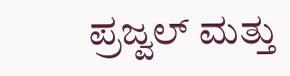ಪ್ರಜ್ವಲ್ ಮತ್ತು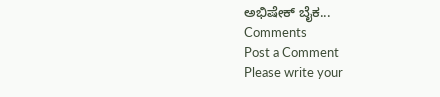ಅಭಿಷೇಕ್ ಬೈಕ...
Comments
Post a Comment
Please write your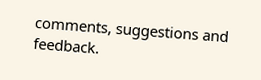comments, suggestions and feedback.